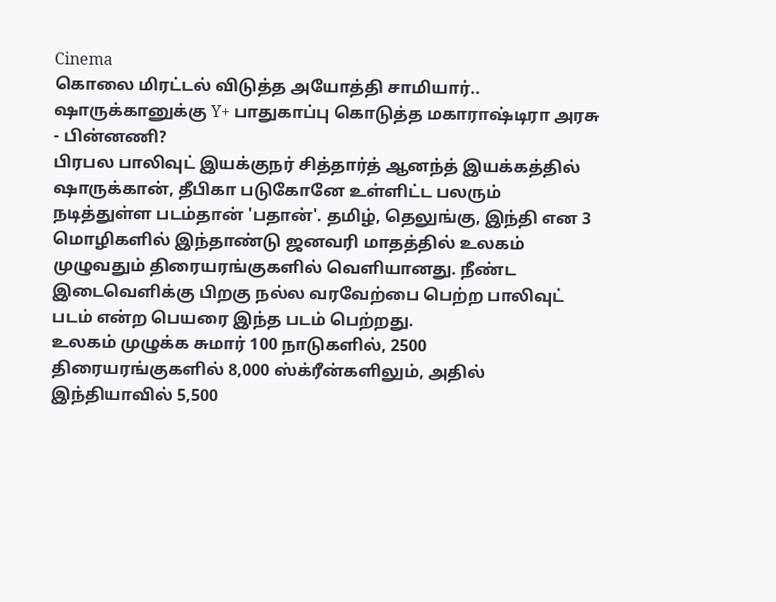Cinema
கொலை மிரட்டல் விடுத்த அயோத்தி சாமியார்.. ஷாருக்கானுக்கு Y+ பாதுகாப்பு கொடுத்த மகாராஷ்டிரா அரசு - பின்னணி?
பிரபல பாலிவுட் இயக்குநர் சித்தார்த் ஆனந்த் இயக்கத்தில் ஷாருக்கான், தீபிகா படுகோனே உள்ளிட்ட பலரும் நடித்துள்ள படம்தான் 'பதான்'. தமிழ், தெலுங்கு, இந்தி என 3 மொழிகளில் இந்தாண்டு ஜனவரி மாதத்தில் உலகம் முழுவதும் திரையரங்குகளில் வெளியானது. நீண்ட இடைவெளிக்கு பிறகு நல்ல வரவேற்பை பெற்ற பாலிவுட் படம் என்ற பெயரை இந்த படம் பெற்றது.
உலகம் முழுக்க சுமார் 100 நாடுகளில், 2500 திரையரங்குகளில் 8,000 ஸ்க்ரீன்களிலும், அதில் இந்தியாவில் 5,500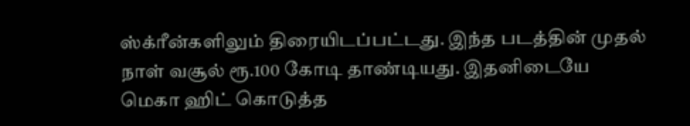ஸ்க்ரீன்களிலும் திரையிடப்பட்டது. இந்த படத்தின் முதல் நாள் வசூல் ரூ.100 கோடி தாண்டியது. இதனிடையே மெகா ஹிட் கொடுத்த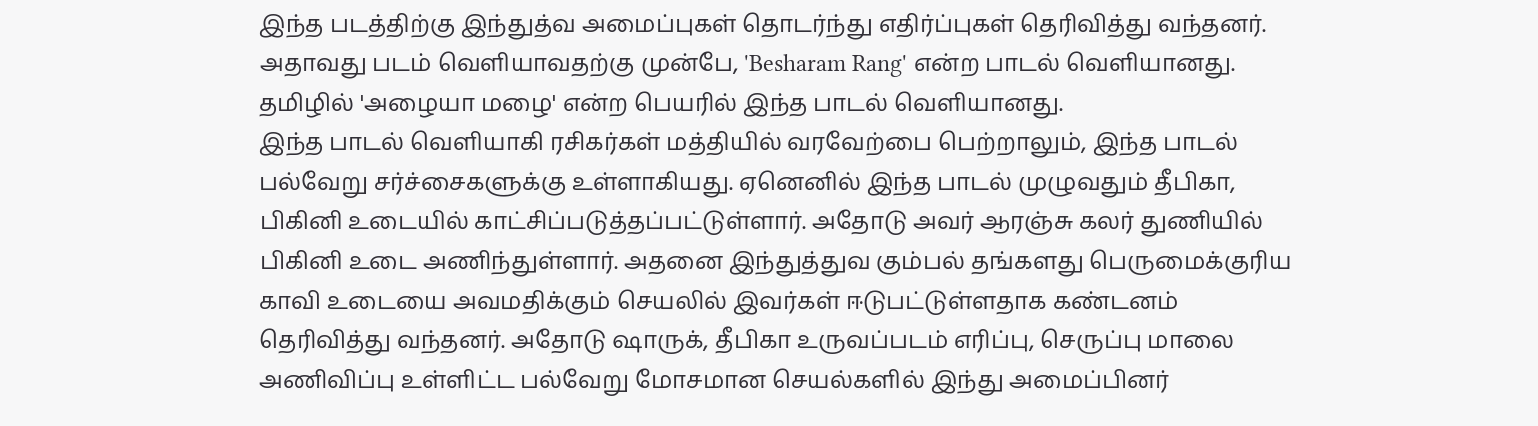இந்த படத்திற்கு இந்துத்வ அமைப்புகள் தொடர்ந்து எதிர்ப்புகள் தெரிவித்து வந்தனர். அதாவது படம் வெளியாவதற்கு முன்பே, 'Besharam Rang' என்ற பாடல் வெளியானது. தமிழில் 'அழையா மழை' என்ற பெயரில் இந்த பாடல் வெளியானது.
இந்த பாடல் வெளியாகி ரசிகர்கள் மத்தியில் வரவேற்பை பெற்றாலும், இந்த பாடல் பல்வேறு சர்ச்சைகளுக்கு உள்ளாகியது. ஏனெனில் இந்த பாடல் முழுவதும் தீபிகா, பிகினி உடையில் காட்சிப்படுத்தப்பட்டுள்ளார். அதோடு அவர் ஆரஞ்சு கலர் துணியில் பிகினி உடை அணிந்துள்ளார். அதனை இந்துத்துவ கும்பல் தங்களது பெருமைக்குரிய காவி உடையை அவமதிக்கும் செயலில் இவர்கள் ஈடுபட்டுள்ளதாக கண்டனம் தெரிவித்து வந்தனர். அதோடு ஷாருக், தீபிகா உருவப்படம் எரிப்பு, செருப்பு மாலை அணிவிப்பு உள்ளிட்ட பல்வேறு மோசமான செயல்களில் இந்து அமைப்பினர்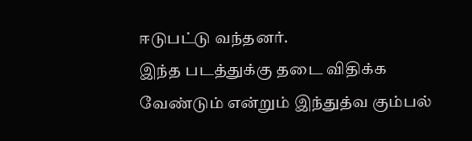ஈடுபட்டு வந்தனர்.
இந்த படத்துக்கு தடை விதிக்க வேண்டும் என்றும் இந்துத்வ கும்பல்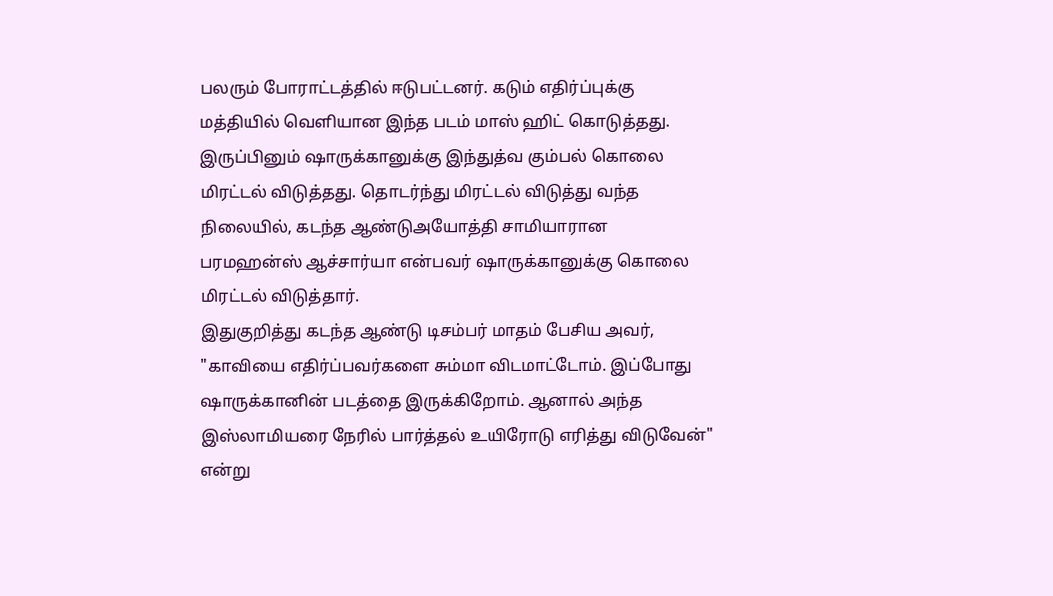பலரும் போராட்டத்தில் ஈடுபட்டனர். கடும் எதிர்ப்புக்கு மத்தியில் வெளியான இந்த படம் மாஸ் ஹிட் கொடுத்தது. இருப்பினும் ஷாருக்கானுக்கு இந்துத்வ கும்பல் கொலை மிரட்டல் விடுத்தது. தொடர்ந்து மிரட்டல் விடுத்து வந்த நிலையில், கடந்த ஆண்டுஅயோத்தி சாமியாரான பரமஹன்ஸ் ஆச்சார்யா என்பவர் ஷாருக்கானுக்கு கொலை மிரட்டல் விடுத்தார்.
இதுகுறித்து கடந்த ஆண்டு டிசம்பர் மாதம் பேசிய அவர், "காவியை எதிர்ப்பவர்களை சும்மா விடமாட்டோம். இப்போது ஷாருக்கானின் படத்தை இருக்கிறோம். ஆனால் அந்த இஸ்லாமியரை நேரில் பார்த்தல் உயிரோடு எரித்து விடுவேன்" என்று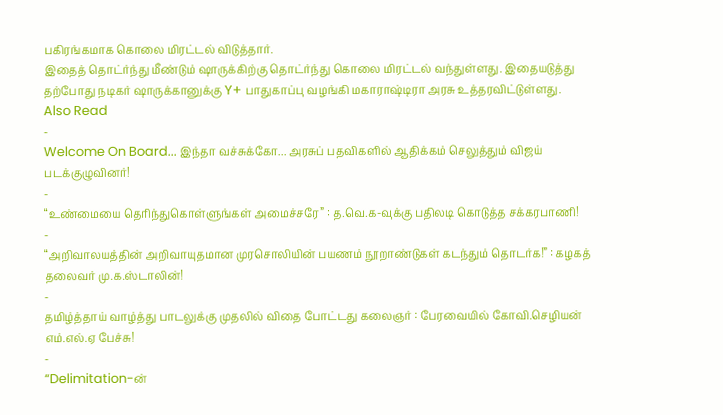பகிரங்கமாக கொலை மிரட்டல் விடுத்தார்.
இதைத் தொட்ர்ந்து மீண்டும் ஷாருக்கிற்கு தொட்ர்ந்து கொலை மிரட்டல் வந்துள்ளது. இதையடுத்து தற்போது நடிகர் ஷாருக்கானுக்கு Y+ பாதுகாப்பு வழங்கி மகாராஷ்டிரா அரசு உத்தரவிட்டுள்ளது.
Also Read
-
Welcome On Board... இந்தா வச்சுக்கோ... அரசுப் பதவிகளில் ஆதிக்கம் செலுத்தும் விஜய் படக்குழுவினர்!
-
“உண்மையை தெரிந்துகொள்ளுங்கள் அமைச்சரே” : த.வெ.க-வுக்கு பதிலடி கொடுத்த சக்கரபாணி!
-
“அறிவாலயத்தின் அறிவாயுதமான முரசொலியின் பயணம் நூறாண்டுகள் கடந்தும் தொடர்க!” : கழகத் தலைவர் மு.க.ஸ்டாலின்!
-
தமிழ்த்தாய் வாழ்த்து பாடலுக்கு முதலில் விதை போட்டது கலைஞர் : பேரவையில் கோவி.செழியன் எம்.எல்.ஏ பேச்சு!
-
“Delimitation-ன்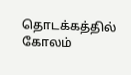தொடக்கத்தில் கோலம்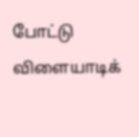போட்டு விளையாடிக்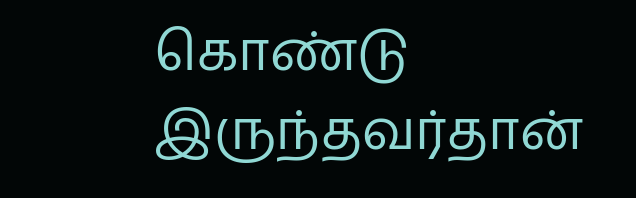கொண்டு இருந்தவர்தான்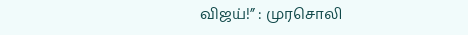விஜய்!” : முரசொலி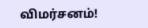விமர்சனம்!